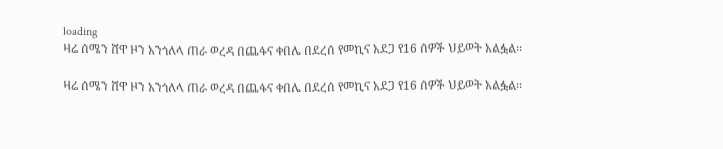loading
ዛሬ ሰሜን ሸዋ ዞን አንጎለላ ጠራ ወረዳ በጨፋና ቀበሌ በደረሰ የመኪና አደጋ የ16 ሰዎች ህይወት አልፏል፡፡

ዛሬ ሰሜን ሸዋ ዞን አንጎለላ ጠራ ወረዳ በጨፋና ቀበሌ በደረሰ የመኪና አደጋ የ16 ሰዎች ህይወት አልፏል፡፡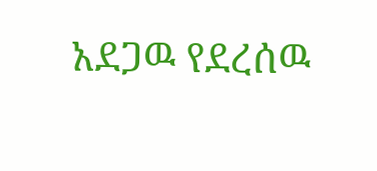አደጋዉ የደረሰዉ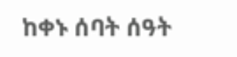ከቀኑ ሰባት ሰዓት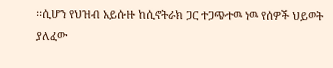፡፡ሲሆን የህዝብ አይሱዙ ከሲኖትራክ ጋር ተጋጭተዉ ነዉ የሰዎች ህይወት ያለፈው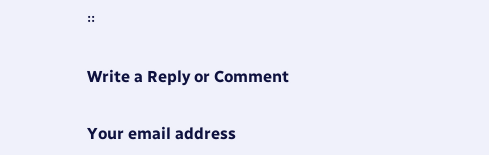፡፡

Write a Reply or Comment

Your email address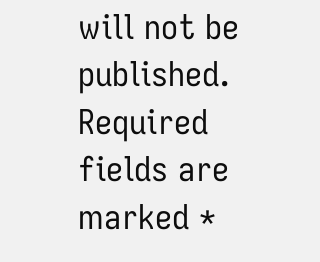will not be published. Required fields are marked *